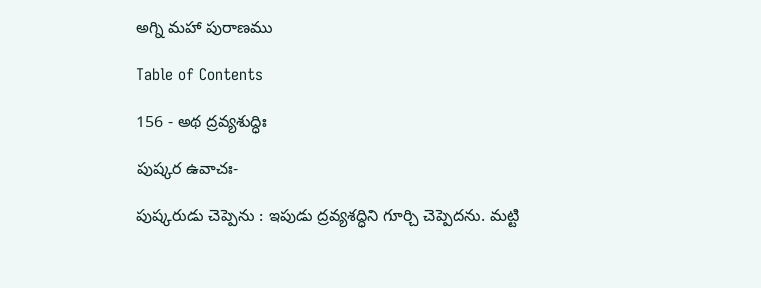అగ్ని మహా పురాణము

Table of Contents

156 - అథ ద్రవ్యశుద్ధిః

పుష్కర ఉవాచః-

పుష్కరుడు చెప్పెను : ఇపుడు ద్రవ్యశద్ధిని గూర్చి చెప్పెదను. మట్టి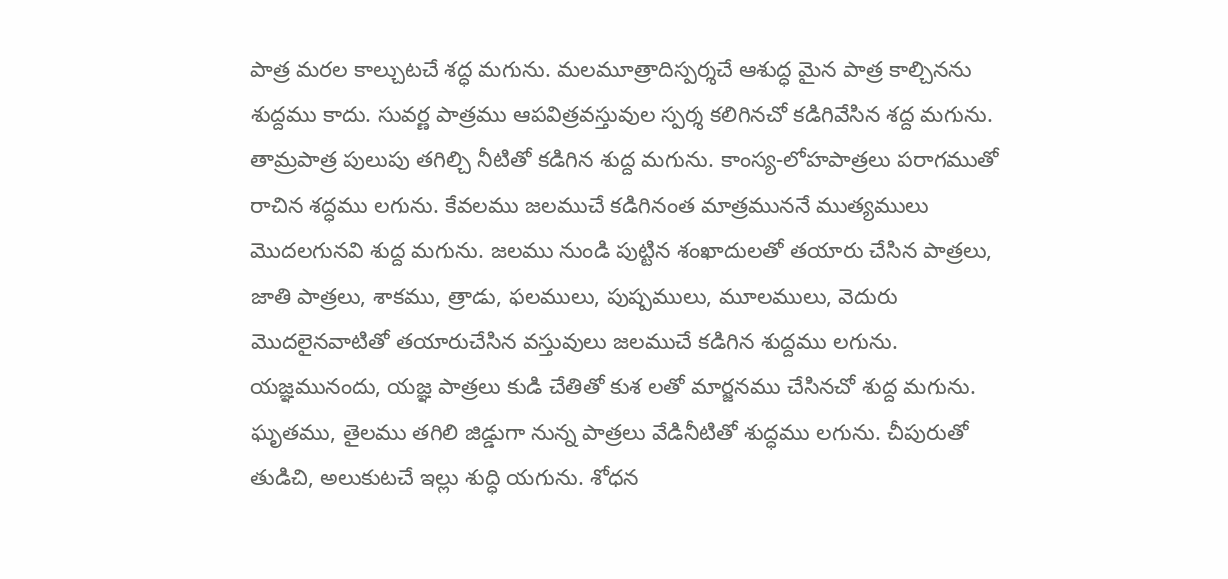పాత్ర మరల కాల్చుటచే శద్ధ మగును. మలమూత్రాదిస్పర్శచే ఆశుద్ధ మైన పాత్ర కాల్చినను శుద్దము కాదు. సువర్ణ పాత్రము ఆపవిత్రవస్తువుల స్పర్శ కలిగినచో కడిగివేసిన శద్ద మగును. తామ్రపాత్ర పులుపు తగిల్చి నీటితో కడిగిన శుద్ద మగును. కాంస్య-లోహపాత్రలు పరాగముతో రాచిన శద్ధము లగును. కేవలము జలముచే కడిగినంత మాత్రముననే ముత్యములు మొదలగునవి శుద్ద మగును. జలము నుండి పుట్టిన శంఖాదులతో తయారు చేసిన పాత్రలు, జాతి పాత్రలు, శాకము, త్రాడు, ఫలములు, పుష్పములు, మూలములు, వెదురు మొదలైనవాటితో తయారుచేసిన వస్తువులు జలముచే కడిగిన శుద్దము లగును. యజ్ఞమునందు, యజ్ఞ పాత్రలు కుడి చేతితో కుశ లతో మార్జనము చేసినచో శుద్ద మగును. ఘృతము, తైలము తగిలి జిడ్డుగా నున్న పాత్రలు వేడినీటితో శుద్ధము లగును. చీపురుతో తుడిచి, అలుకుటచే ఇల్లు శుద్ధి యగును. శోధన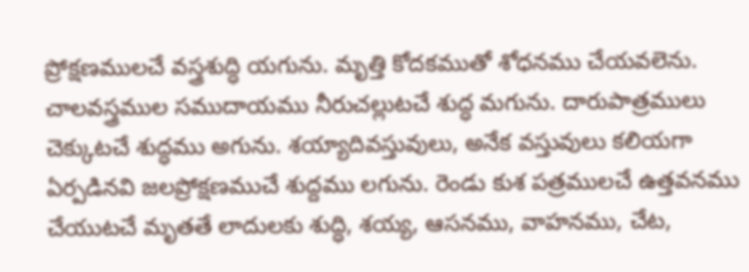ప్రోక్షణములచే వస్త్రశుద్ధి యగును. మృత్తి కోదకముతో శోధనము చేయవలెను. చాలవస్త్రముల సముదాయము నీరుచల్లుటచే శుద్ధ మగును. దారుపాత్రములు చెక్కుటచే శుద్ధము అగును. శయ్యాదివస్తువులు, అనేక వస్తువులు కలియగా ఏర్పడినవి జలప్రోక్షణముచే శుద్దము లగును. రెండు కుశ పత్రములచే ఉత్తవనము చేయుటచే మృతతే లాదులకు శుద్ధి, శయ్య, ఆసనము, వాహనము, చేట,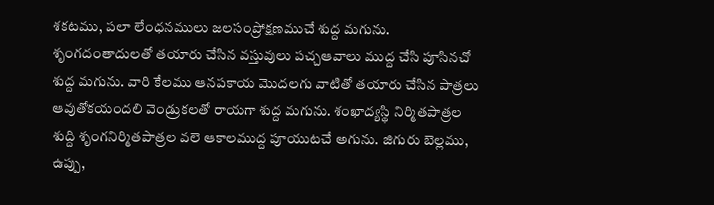శకటము, పలా లేంధనములు జలసంప్రోక్షణముచే శుద్ద మగును. శృంగదంతాదులతో తయారు చేసిన వస్తువులు పచ్చఆవాలు ముద్ద చేసి పూసినచో శుద్ద మగును. వారి కేలము ఆనపకాయ మొదలగు వాటితో తయారు చేసిన పాత్రలు ఆవుతోకయందలి వెండ్రుకలతో రాయగా శుద్ద మగును. శంఖాద్యస్థి నిర్మితపాత్రల శుద్ది శృంగనిర్మితపాత్రల వలె ఆకాలముద్ద పూయుటచే అగును. జిగురు బెల్లము, ఉప్పు,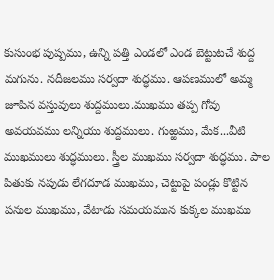కుసుంభ పుష్పము, ఉన్ని పత్తి ఎండలో ఎండ బెట్టుటచే శుద్ద మగును. నదీజలము సర్వదా శుద్ధము. ఆపణములో అమ్మ జూపిన వస్తువులు శుద్దములు.ముఖము తప్ప గోవు అవయవము లన్నియు శుద్దములు. గుఱ్ఱము, మేక...వీటి ముఖములు శుద్ధములు. స్త్రీల ముఖము సర్వదా శుద్ధము. పాల పితుకు నపుడు లేగదూడ ముఖము, చెట్టుపై పండ్లు కొట్టిన పనుల ముఖము, వేటాడు సమయమున కుక్కల ముఖము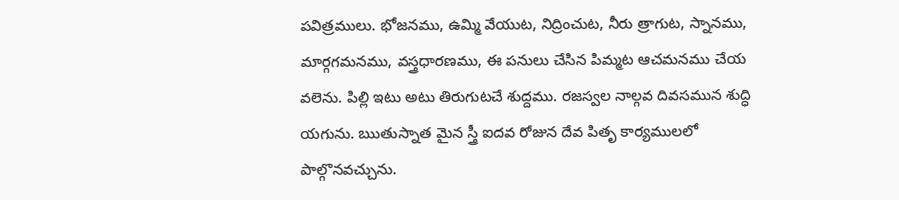పవిత్రములు. భోజనము, ఉమ్మి వేయుట, నిద్రించుట, నీరు త్రాగుట, స్నానము, మార్గగమనము, వస్త్రధారణము, ఈ పనులు చేసిన పిమ్మట ఆచమనము చేయ వలెను. పిల్లి ఇటు అటు తిరుగుటచే శుద్దము. రజస్వల నాల్గవ దివసమున శుద్ధి యగును. ఋతుస్నాత మైన స్త్రీ ఐదవ రోజున దేవ పితృ కార్యములలో పాల్గొనవచ్చును.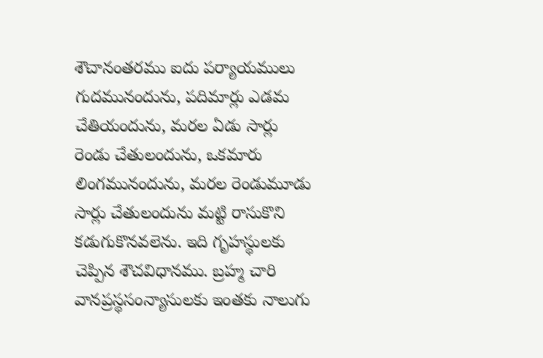శౌచానంతరము ఐదు పర్యాయములు గుదమునందును, పదిమార్లు ఎడమ చేతియందును, మరల ఏడు సార్లు రెండు చేతులందును, ఒకమారు లింగమునందును, మరల రెండుమూడు సార్లు చేతులందును మట్టి రాసుకొని కడుగుకొనవలెను. ఇది గృహస్థులకు చెప్పిన శౌచవిధానము. బ్రహ్మ చారి వానప్రస్థసంన్యాసులకు ఇంతకు నాలుగు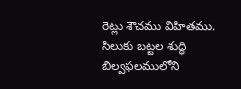రెట్లు శౌచము విహితము. సిలుకు బట్టల శుద్ధి బిల్వఫలములోని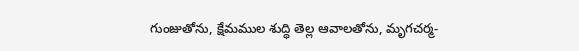గుంజుతోను, క్షేమముల శుద్ధి తెల్ల ఆవాలతోను, మృగచర్మ-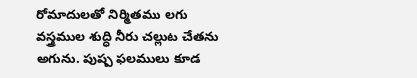రోమాదులతో నిర్మితము లగు వస్త్రముల శుద్ధి నీరు చల్లుట చేతను అగును. పుష్ప ఫలములు కూడ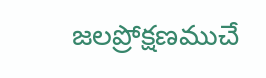జలప్రోక్షణముచే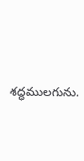శద్ధములగును.